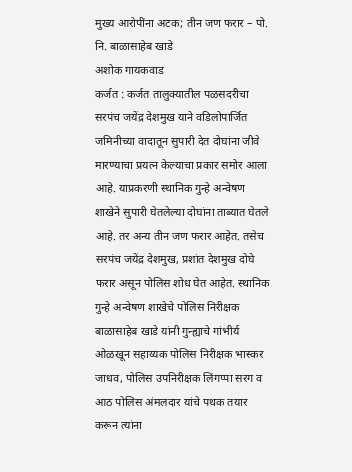मुख्य आरोपींना अटक; तीन जण फरार – पो. नि. बाळासाहेब खाडे
अशोक गायकवाड
कर्जत : कर्जत तालुक्यातील पळसदरीचा सरपंच जयेंद्र देशमुख याने वडिलोपार्जित जमिनीच्या वादातून सुपारी देत दोघांना जीवे मारण्याचा प्रयत्न केल्याचा प्रकार समोर आला आहे. याप्रकरणी स्थानिक गुन्हे अन्वेषण शाखेने सुपारी घेतलेल्या दोघांना ताब्यात घेतले आहे. तर अन्य तीन जण फरार आहेत. तसेच सरपंच जयेंद्र देशमुख, प्रशांत देशमुख दोघे फरार असून पोलिस शोध घेत आहेत. स्थानिक गुन्हे अन्वेषण शाखेचे पोलिस निरीक्षक बाळासाहेब खाडे यांनी गुन्ह्याचे गांभीर्य ओळखून सहाय्यक पोलिस निरीक्षक भास्कर जाधव, पोलिस उपनिरीक्षक लिंगप्पा सरग व आठ पोलिस अंमलदार यांचे पथक तयार करून त्यांना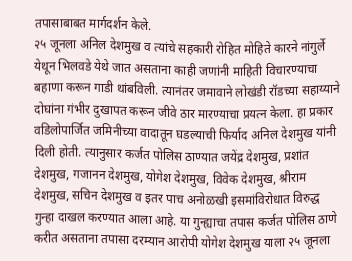तपासाबाबत मार्गदर्शन केले.
२५ जूनला अनिल देशमुख व त्यांचे सहकारी रोहित मोहिते कारने नांगुर्ले येथून भिलवडे येथे जात असताना काही जणांनी माहिती विचारण्याचा बहाणा करून गाडी थांबविली. त्यानंतर जमावाने लोखंडी रॉडच्या सहाय्याने दोघांना गंभीर दुखापत करून जीवे ठार मारण्याचा प्रयत्न केला. हा प्रकार वडिलोपार्जित जमिनीच्या वादातून घडल्याची फिर्याद अनिल देशमुख यांनी दिली होती. त्यानुसार कर्जत पोलिस ठाण्यात जयेंद्र देशमुख, प्रशांत देशमुख, गजानन देशमुख, योगेश देशमुख, विवेक देशमुख, श्रीराम देशमुख, सचिन देशमुख व इतर पाच अनोळखी इसमांविरोधात विरुद्ध गुन्हा दाखल करण्यात आला आहे. या गुन्ह्याचा तपास कर्जत पोलिस ठाणे करीत असताना तपासा दरम्यान आरोपी योगेश देशमुख याला २५ जूनला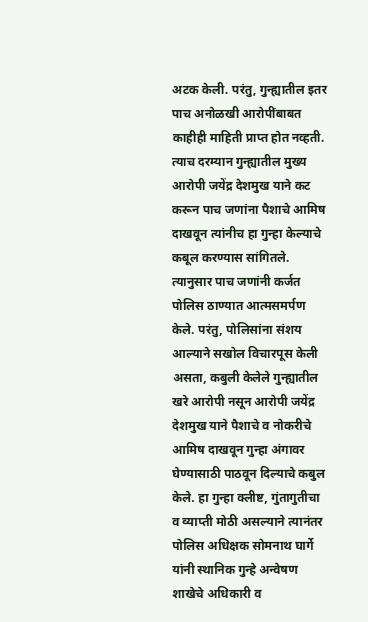अटक केली. परंतु, गुन्ह्यातील इतर पाच अनोळखी आरोपींबाबत काहीही माहिती प्राप्त होत नव्हती. त्याच दरम्यान गुन्ह्यातील मुख्य आरोपी जयेंद्र देशमुख याने कट करून पाच जणांना पैशाचे आमिष दाखवून त्यांनीच हा गुन्हा केल्याचे कबूल करण्यास सांगितले. त्यानुसार पाच जणांनी कर्जत पोलिस ठाण्यात आत्मसमर्पण केले. परंतु, पोलिसांना संशय आल्याने सखोल विचारपूस केली असता, कबुली केलेले गुन्ह्यातील खरे आरोपी नसून आरोपी जयेंद्र देशमुख याने पैशाचे व नोकरीचे आमिष दाखवून गुन्हा अंगावर घेण्यासाठी पाठवून दिल्याचे कबुल केले. हा गुन्हा क्लीष्ट, गुंतागुतीचा व व्याप्ती मोठी असल्याने त्यानंतर पोलिस अधिक्षक सोमनाथ घार्गे यांनी स्थानिक गुन्हे अन्वेषण शाखेचे अधिकारी व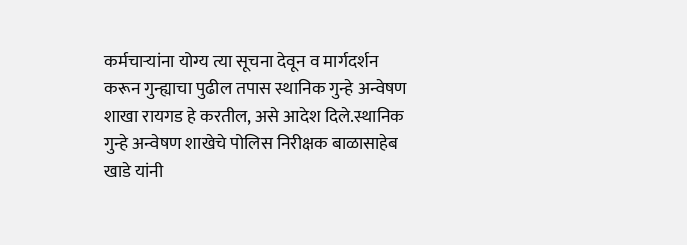कर्मचाऱ्यांना योग्य त्या सूचना देवून व मार्गदर्शन करून गुन्ह्याचा पुढील तपास स्थानिक गुन्हे अन्वेषण शाखा रायगड हे करतील, असे आदेश दिले.स्थानिक गुन्हे अन्वेषण शाखेचे पोलिस निरीक्षक बाळासाहेब खाडे यांनी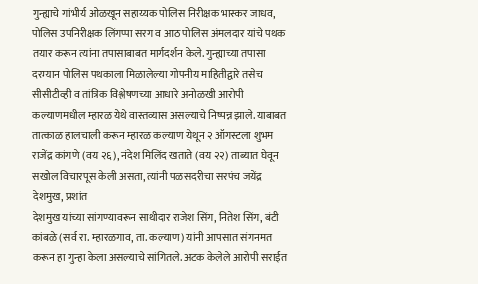गुन्ह्याचे गांभीर्य ओळखून सहाय्यक पोलिस निरीक्षक भास्कर जाधव, पोलिस उपनिरीक्षक लिंगप्पा सरग व आठ पोलिस अंमलदार यांचे पथक तयार करून त्यांना तपासाबाबत मार्गदर्शन केले. गुन्ह्याच्या तपासा दरम्यान पोलिस पथकाला मिळालेल्या गोपनीय माहितीद्वारे तसेच सीसीटीव्ही व तांत्रिक विश्लेषणच्या आधारे अनोळखी आरोपी कल्याणमधील म्हारळ येथे वास्तव्यास असल्याचे निष्पन्न झाले. याबाबत तात्काळ हालचाली करून म्हारळ कल्याण येथून २ ऑगस्टला शुभम राजेंद्र कांगणे (वय २६), नंदेश मिलिंद खताते (वय २२) ताब्यात घेवून सखोल विचारपूस केली असता, त्यांनी पळसदरीचा सरपंच जयेंद्र देशमुख, प्रशांत
देशमुख यांच्या सांगण्यावरून साथीदार राजेश सिंग, नितेश सिंग, बंटी कांबळे (सर्व रा. म्हारळगाव, ता. कल्याण) यांनी आपसात संगनमत करून हा गुन्हा केला असल्याचे सांगितले. अटक केलेले आरोपी सराईत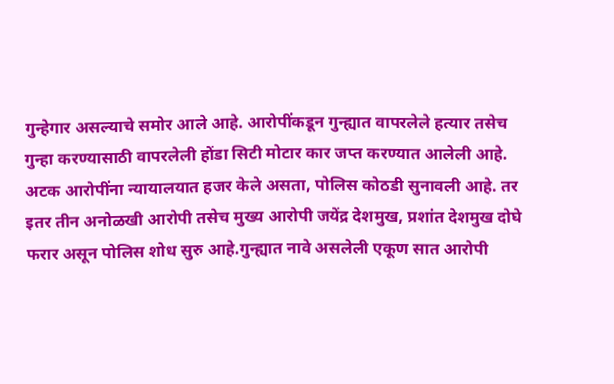गुन्हेगार असल्याचे समोर आले आहे. आरोपींकडून गुन्ह्यात वापरलेले हत्यार तसेच गुन्हा करण्यासाठी वापरलेली होंडा सिटी मोटार कार जप्त करण्यात आलेली आहे. अटक आरोपींना न्यायालयात हजर केले असता, पोलिस कोठडी सुनावली आहे. तर इतर तीन अनोळखी आरोपी तसेच मुख्य आरोपी जयेंद्र देशमुख, प्रशांत देशमुख दोघे फरार असून पोलिस शोध सुरु आहे.गुन्ह्यात नावे असलेली एकूण सात आरोपी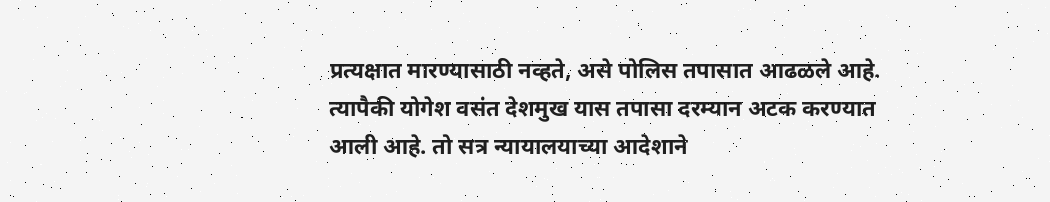प्रत्यक्षात मारण्यासाठी नव्हते, असे पोलिस तपासात आढळले आहे. त्यापैकी योगेश वसंत देशमुख यास तपासा दरम्यान अटक करण्यात आली आहे. तो सत्र न्यायालयाच्या आदेशाने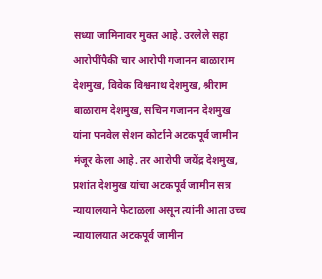सध्या जामिनावर मुक्त आहे. उरलेले सहा आरोपींपैकी चार आरोपी गजानन बाळाराम देशमुख, विवेक विश्वनाथ देशमुख, श्रीराम बाळाराम देशमुख, सचिन गजानन देशमुख यांना पनवेल सेशन कोर्टाने अटकपूर्व जामीन मंजूर केला आहे. तर आरोपी जयेंद्र देशमुख, प्रशांत देशमुख यांचा अटकपूर्व जामीन सत्र न्यायालयाने फेटाळला असून त्यांनी आता उच्च न्यायालयात अटकपूर्व जामीन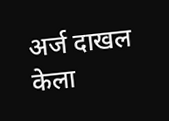अर्ज दाखल केला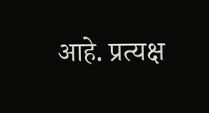आहे. प्रत्यक्ष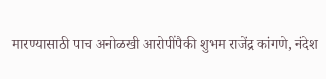मारण्यासाठी पाच अनोळखी आरोपींपैकी शुभम राजेंद्र कांगणे, नंदेश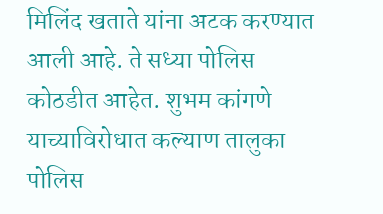मिलिंद खताते यांना अटक करण्यात आली आहे. ते सध्या पोलिस कोठडीत आहेत. शुभम कांगणे याच्याविरोधात कल्याण तालुका पोलिस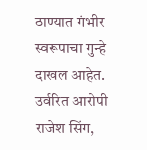ठाण्यात गंभीर स्वरूपाचा गुन्हे दाखल आहेत. उर्वरित आरोपी राजेश सिंग,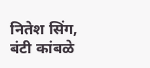नितेश सिंग, बंटी कांबळे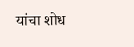यांचा शोध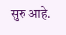सुरु आहे.